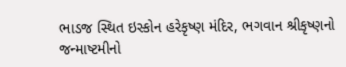ભાડજ સ્થિત ઇસ્કોન હરેકૃષ્ણ મંદિર, ભગવાન શ્રીકૃષ્ણનો જન્માષ્ટમીનો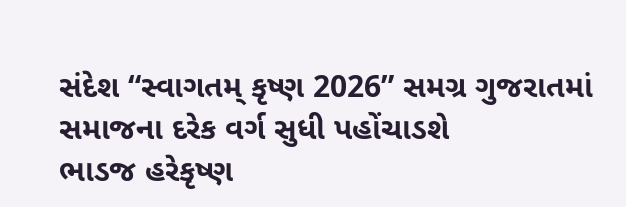સંદેશ “સ્વાગતમ્ કૃષ્ણ 2026” સમગ્ર ગુજરાતમાં સમાજના દરેક વર્ગ સુધી પહોંચાડશે
ભાડજ હરેકૃષ્ણ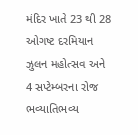મંદિર ખાતે 23 થી 28 ઓગષ્ટ દરમિયાન ઝુલન મહોત્સવ અને 4 સપ્ટેમ્બરના રોજ ભવ્યાતિભવ્ય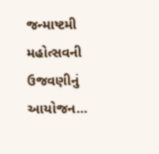જન્માષ્ટમી મહોત્સવની ઉજવણીનું આયોજન…